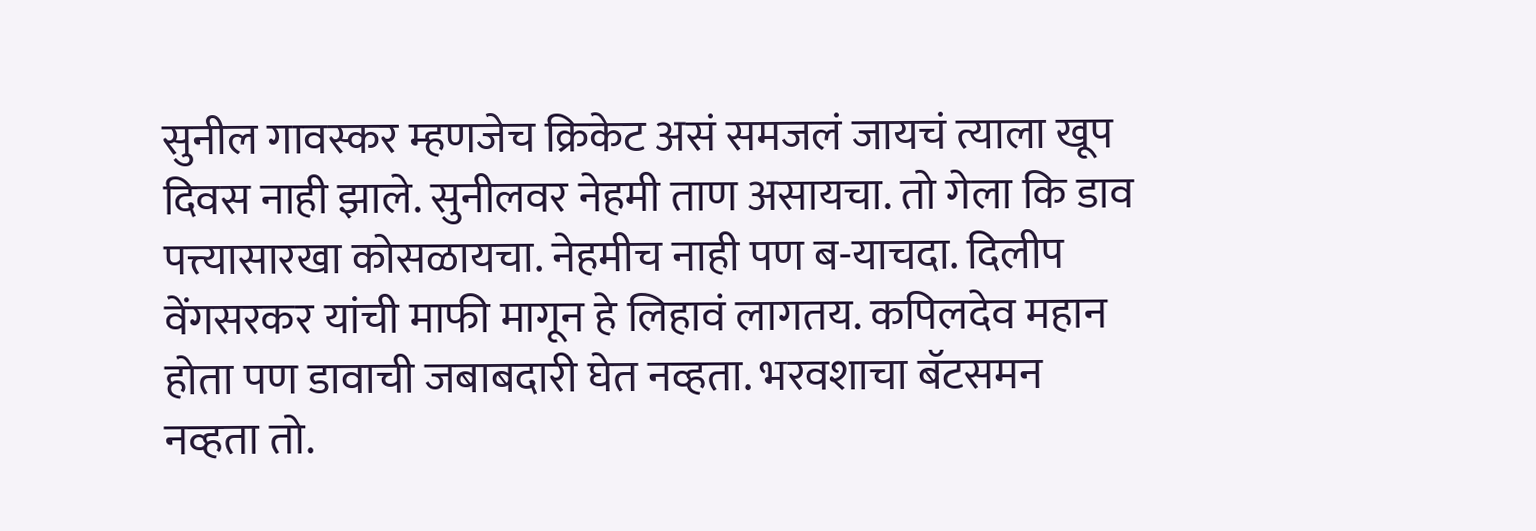सुनील गावस्कर म्हणजेच क्रिकेट असं समजलं जायचं त्याला खूप दिवस नाही झाले. सुनीलवर नेहमी ताण असायचा. तो गेला कि डाव पत्त्यासारखा कोसळायचा. नेहमीच नाही पण ब-याचदा. दिलीप वेंगसरकर यांची माफी मागून हे लिहावं लागतय. कपिलदेव महान होता पण डावाची जबाबदारी घेत नव्हता. भरवशाचा बॅटसमन नव्हता तो.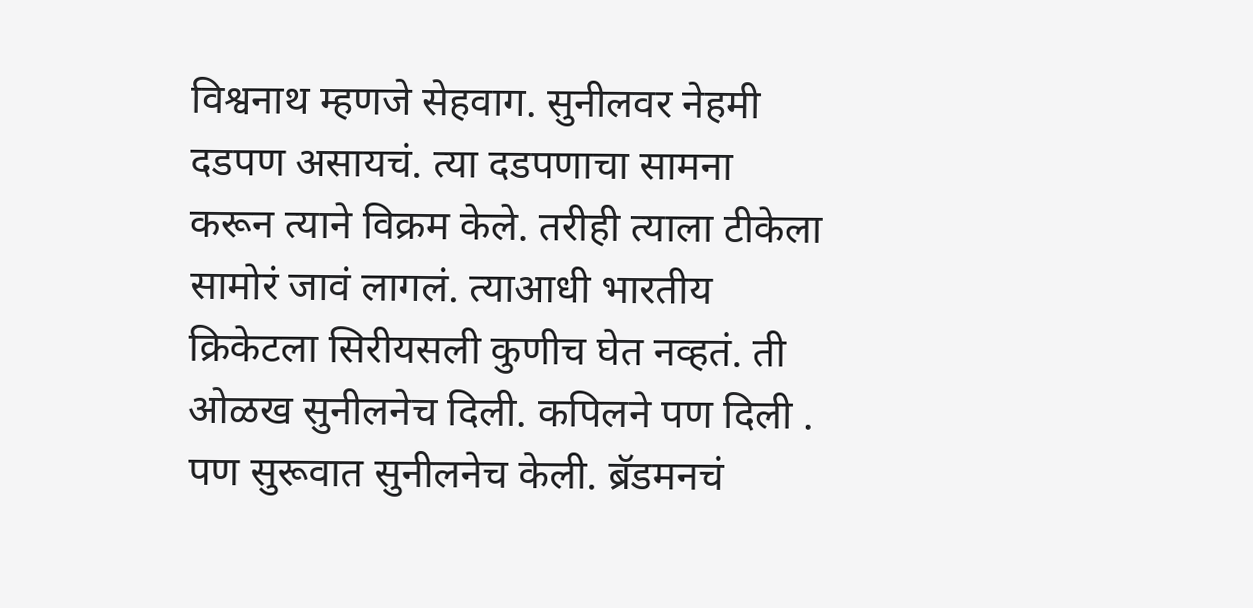विश्वनाथ म्हणजे सेहवाग. सुनीलवर नेहमी दडपण असायचं. त्या दडपणाचा सामना करून त्याने विक्रम केले. तरीही त्याला टीकेला सामोरं जावं लागलं. त्याआधी भारतीय क्रिकेटला सिरीयसली कुणीच घेत नव्हतं. ती ओळख सुनीलनेच दिली. कपिलने पण दिली . पण सुरूवात सुनीलनेच केली. ब्रॅडमनचं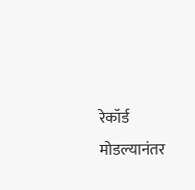रेकॉर्ड मोडल्यानंतर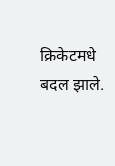क्रिकेटमधे बदल झाले.